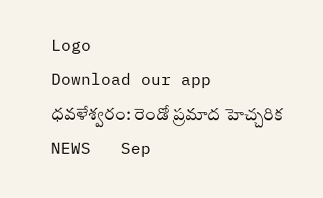Logo
Download our app
ధవళేశ్వరం: రెండో ప్రమాద హెచ్చరిక
NEWS   Sep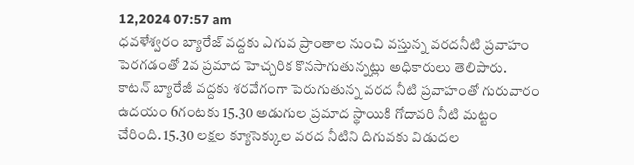12,2024 07:57 am
ధవళేశ్వరం బ్యారేజ్ వద్దకు ఎగువ ప్రాంతాల నుంచి వస్తున్న వరదనీటి ప్రవాహం పెరగడంతో 2వ ప్రమాద హెచ్చరిక కొనసాగుతున్నట్లు అధికారులు తెలిపారు. కాటన్ బ్యారేజీ వద్దకు శరవేగంగా పెరుగుతున్న వరద నీటి ప్రవాహంతో గురువారం ఉదయం 6గంటకు 15.30 అడుగుల ప్రమాద స్థాయికి గోదావరి నీటి మట్టం చేరింది. 15.30 లక్షల క్యూసెక్కుల వరద నీటిని దిగువకు విడుదల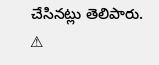చేసినట్లు తెలిపారు.
⚠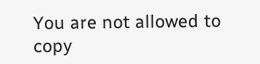You are not allowed to copy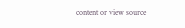content or view source